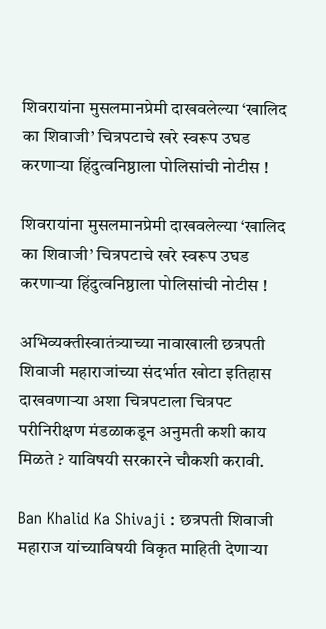शिवरायांना मुसलमानप्रेमी दाखवलेल्या ‘खालिद का शिवाजी’ चित्रपटाचे खरे स्वरूप उघड करणार्‍या हिंदुत्वनिष्ठाला पोलिसांची नोटीस !

शिवरायांना मुसलमानप्रेमी दाखवलेल्या ‘खालिद का शिवाजी’ चित्रपटाचे खरे स्वरूप उघड करणार्‍या हिंदुत्वनिष्ठाला पोलिसांची नोटीस !

अभिव्यक्तीस्वातंत्र्याच्या नावाखाली छत्रपती शिवाजी महाराजांच्या संदर्भात खोटा इतिहास दाखवणार्‍या अशा चित्रपटाला चित्रपट परीनिरीक्षण मंडळाकडून अनुमती कशी काय मिळते ? याविषयी सरकारने चौकशी करावी.

Ban Khalid Ka Shivaji : छत्रपती शिवाजी महाराज यांच्याविषयी विकृत माहिती देणार्‍या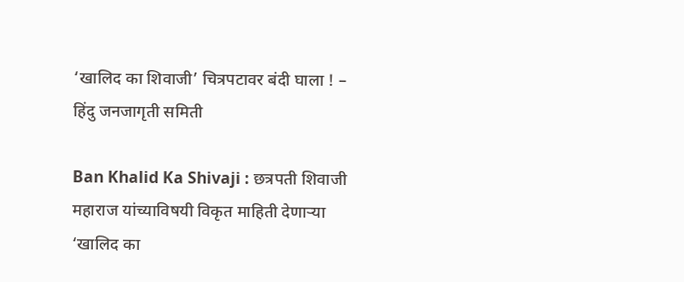‘खालिद का शिवाजी’ चित्रपटावर बंदी घाला ! – हिंदु जनजागृती समिती

Ban Khalid Ka Shivaji : छत्रपती शिवाजी महाराज यांच्याविषयी विकृत माहिती देणार्‍या ‘खालिद का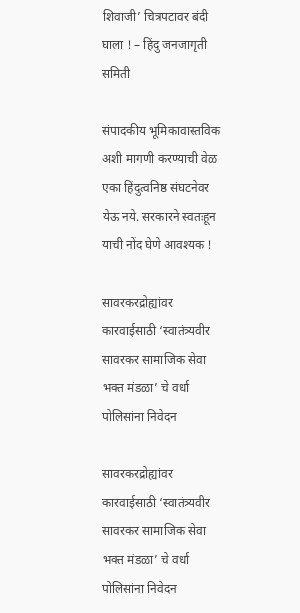शिवाजी’ चित्रपटावर बंदी घाला ! – हिंदु जनजागृती समिती

संपादकीय भूमिकावास्तविक अशी मागणी करण्याची वेळ एका हिंदुत्वनिष्ठ संघटनेवर येऊ नये. सरकारने स्वतःहून याची नोंद घेणे आवश्यक !

सावरकरद्रोह्यांवर कारवाईसाठी ‘स्वातंत्र्यवीर सावरकर सामाजिक सेवा भक्त मंडळा’ चे वर्धा पोलिसांना निवेदन

सावरकरद्रोह्यांवर कारवाईसाठी ‘स्वातंत्र्यवीर सावरकर सामाजिक सेवा भक्त मंडळा’ चे वर्धा पोलिसांना निवेदन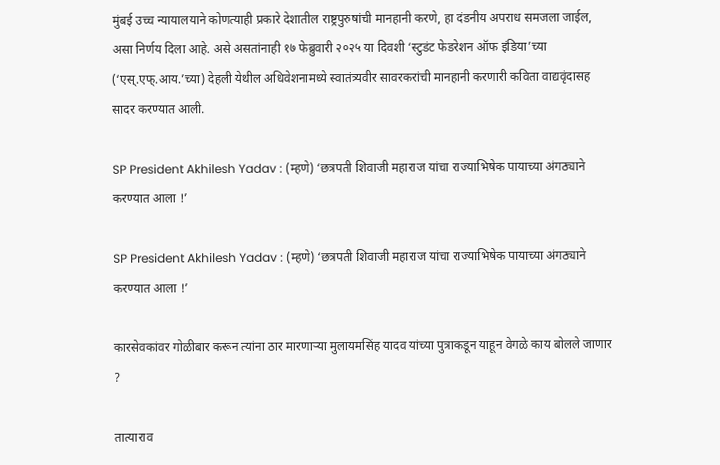मुंबई उच्च न्यायालयाने कोणत्याही प्रकारे देशातील राष्ट्रपुरुषांची मानहानी करणे, हा दंडनीय अपराध समजला जाईल, असा निर्णय दिला आहे. असे असतांनाही १७ फेब्रुवारी २०२५ या दिवशी ‘स्टुडंट फेडरेशन ऑफ इंडिया’च्या (‘एस्.एफ्.आय.’च्या) देहली येथील अधिवेशनामध्ये स्वातंत्र्यवीर सावरकरांची मानहानी करणारी कविता वाद्यवृंदासह सादर करण्यात आली.

SP President Akhilesh Yadav : (म्हणे) ‘छत्रपती शिवाजी महाराज यांचा राज्याभिषेक पायाच्या अंगठ्याने करण्यात आला !’

SP President Akhilesh Yadav : (म्हणे) ‘छत्रपती शिवाजी महाराज यांचा राज्याभिषेक पायाच्या अंगठ्याने करण्यात आला !’

कारसेवकांवर गोळीबार करून त्यांना ठार मारणार्‍या मुलायमसिंह यादव यांच्या पुत्राकडून याहून वेगळे काय बोलले जाणार ?

तात्याराव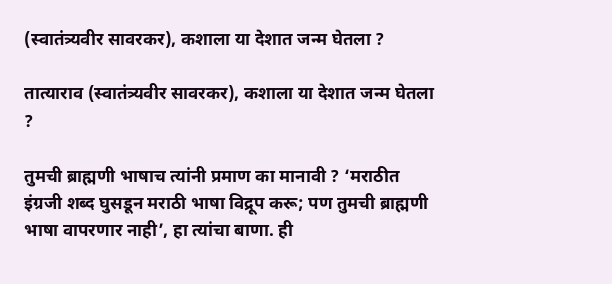(स्वातंत्र्यवीर सावरकर), कशाला या देशात जन्म घेतला ?

तात्याराव (स्वातंत्र्यवीर सावरकर), कशाला या देशात जन्म घेतला ?

तुमची ब्राह्मणी भाषाच त्यांनी प्रमाण का मानावी ? ‘मराठीत इंग्रजी शब्द घुसडून मराठी भाषा विद्रूप करू; पण तुमची ब्राह्मणी भाषा वापरणार नाही’, हा त्यांचा बाणा. ही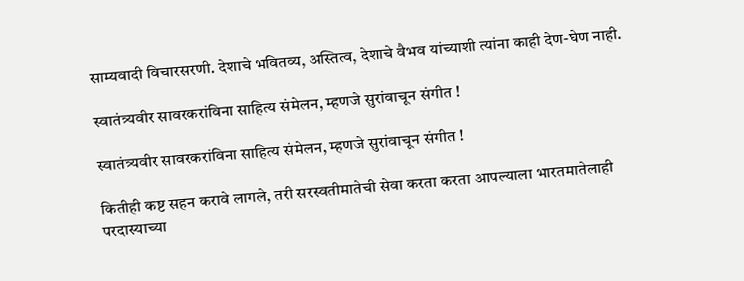साम्यवादी विचारसरणी. देशाचे भवितव्य, अस्तित्व, देशाचे वैभव यांच्याशी त्यांना काही देण-घेण नाही.

स्वातंत्र्यवीर सावरकरांविना साहित्य संमेलन, म्हणजे सुरांवाचून संगीत !

स्वातंत्र्यवीर सावरकरांविना साहित्य संमेलन, म्हणजे सुरांवाचून संगीत !

कितीही कष्ट सहन करावे लागले, तरी सरस्वतीमातेची सेवा करता करता आपल्याला भारतमातेलाही परदास्याच्या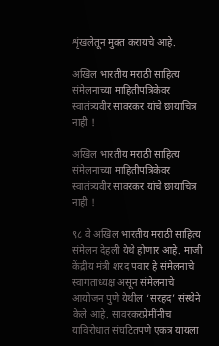शृंखलेतून मुक्त करायचे आहे.

अखिल भारतीय मराठी साहित्य संमेलनाच्या माहितीपत्रिकेवर स्वातंत्र्यवीर सावरकर यांचे छायाचित्र नाही !

अखिल भारतीय मराठी साहित्य संमेलनाच्या माहितीपत्रिकेवर स्वातंत्र्यवीर सावरकर यांचे छायाचित्र नाही !

९८ वे अखिल भारतीय मराठी साहित्य संमेलन देहली येथे होणार आहे. माजी केंद्रीय मंत्री शरद पवार हे संमेलनाचे स्वागताध्यक्ष असून संमेलनाचे आयोजन पुणे येथील ‘सरहद’ संस्थेने केले आहे. सावरकरप्रेमींनीच याविरोधात संघटितपणे एकत्र यायला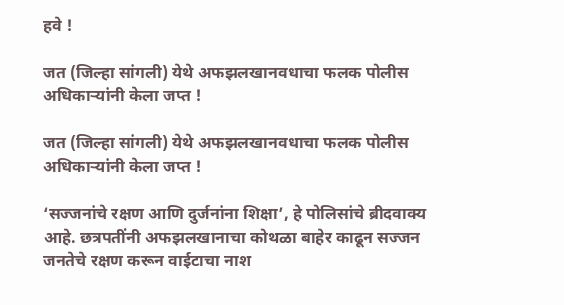हवे !

जत (जिल्हा सांगली) येथे अफझलखानवधाचा फलक पोलीस अधिकार्‍यांनी केला जप्त !

जत (जिल्हा सांगली) येथे अफझलखानवधाचा फलक पोलीस अधिकार्‍यांनी केला जप्त !

‘सज्जनांचे रक्षण आणि दुर्जनांना शिक्षा’, हे पोलिसांचे ब्रीदवाक्य आहे. छत्रपतींनी अफझलखानाचा कोथळा बाहेर काढून सज्जन जनतेचे रक्षण करून वाईटाचा नाश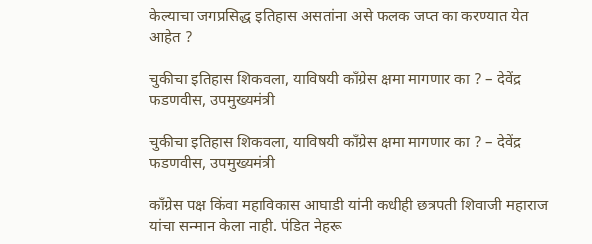केल्याचा जगप्रसिद्ध इतिहास असतांना असे फलक जप्त का करण्यात येत आहेत ?

चुकीचा इतिहास शिकवला, याविषयी काँग्रेस क्षमा मागणार का ? – देवेंद्र फडणवीस, उपमुख्यमंत्री

चुकीचा इतिहास शिकवला, याविषयी काँग्रेस क्षमा मागणार का ? – देवेंद्र फडणवीस, उपमुख्यमंत्री

काँग्रेस पक्ष किंवा महाविकास आघाडी यांनी कधीही छत्रपती शिवाजी महाराज यांचा सन्मान केला नाही. पंडित नेहरू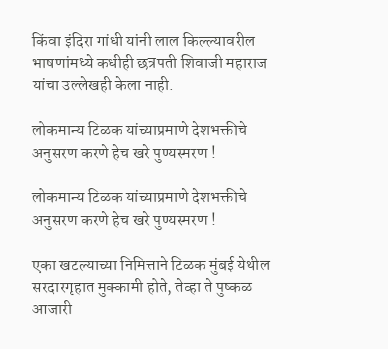किंवा इंदिरा गांधी यांनी लाल किल्ल्यावरील भाषणांमध्ये कधीही छत्रपती शिवाजी महाराज यांचा उल्लेखही केला नाही.

लोकमान्य टिळक यांच्याप्रमाणे देशभक्तीचे अनुसरण करणे हेच खरे पुण्यस्मरण !

लोकमान्य टिळक यांच्याप्रमाणे देशभक्तीचे अनुसरण करणे हेच खरे पुण्यस्मरण !

एका खटल्याच्या निमित्ताने टिळक मुंबई येथील सरदारगृहात मुक्कामी होते, तेव्हा ते पुष्कळ आजारी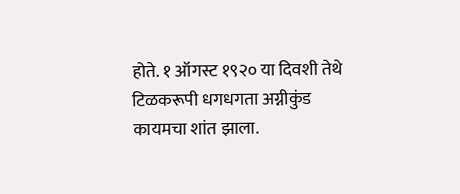होते. १ ऑगस्ट १९२० या दिवशी तेथे टिळकरूपी धगधगता अग्नीकुंड कायमचा शांत झाला.